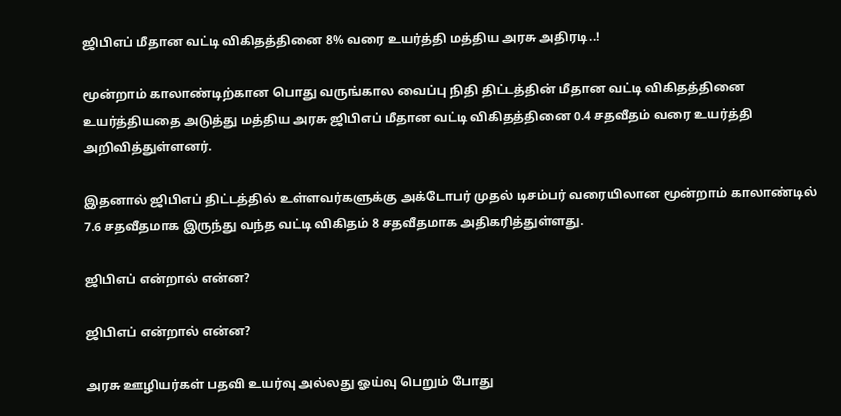ஜிபிஎப் மீதான வட்டி விகிதத்தினை 8% வரை உயர்த்தி மத்திய அரசு அதிரடி..!

மூன்றாம் காலாண்டிற்கான பொது வருங்கால வைப்பு நிதி திட்டத்தின் மீதான வட்டி விகிதத்தினை உயர்த்தியதை அடுத்து மத்திய அரசு ஜிபிஎப் மீதான வட்டி விகிதத்தினை 0.4 சதவீதம் வரை உயர்த்தி அறிவித்துள்ளனர்.

இதனால் ஜிபிஎப் திட்டத்தில் உள்ளவர்களுக்கு அக்டோபர் முதல் டிசம்பர் வரையிலான மூன்றாம் காலாண்டில் 7.6 சதவீதமாக இருந்து வந்த வட்டி விகிதம் 8 சதவீதமாக அதிகரித்துள்ளது.

ஜிபிஎப் என்றால் என்ன?

ஜிபிஎப் என்றால் என்ன?

அரசு ஊழியர்கள் பதவி உயர்வு அல்லது ஓய்வு பெறும் போது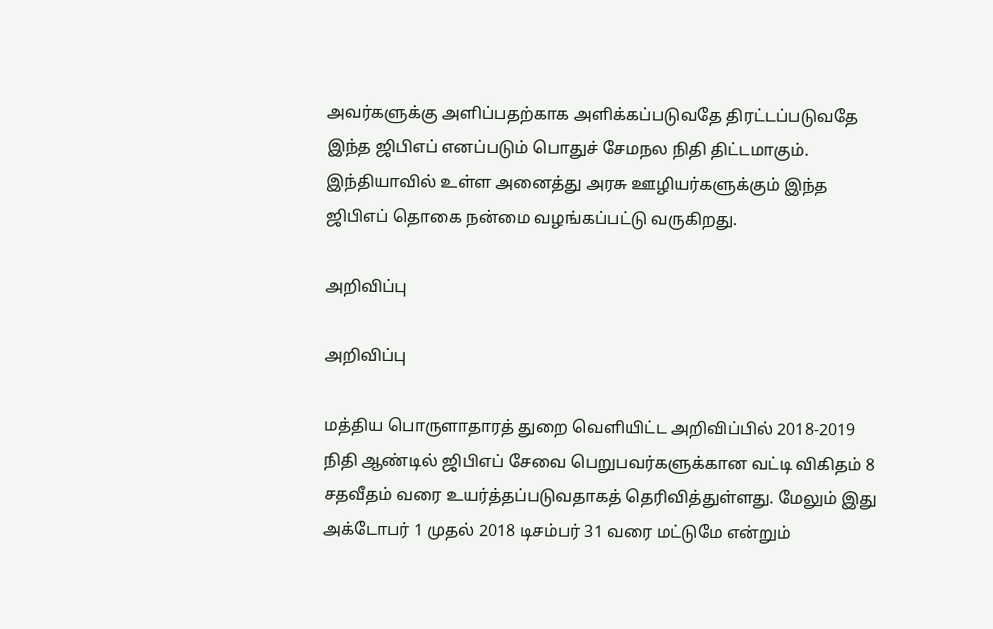அவர்களுக்கு அளிப்பதற்காக அளிக்கப்படுவதே திரட்டப்படுவதே இந்த ஜிபிஎப் எனப்படும் பொதுச் சேமநல நிதி திட்டமாகும். இந்தியாவில் உள்ள அனைத்து அரசு ஊழியர்களுக்கும் இந்த ஜிபிஎப் தொகை நன்மை வழங்கப்பட்டு வருகிறது.

அறிவிப்பு

அறிவிப்பு

மத்திய பொருளாதாரத் துறை வெளியிட்ட அறிவிப்பில் 2018-2019 நிதி ஆண்டில் ஜிபிஎப் சேவை பெறுபவர்களுக்கான வட்டி விகிதம் 8 சதவீதம் வரை உயர்த்தப்படுவதாகத் தெரிவித்துள்ளது. மேலும் இது அக்டோபர் 1 முதல் 2018 டிசம்பர் 31 வரை மட்டுமே என்றும்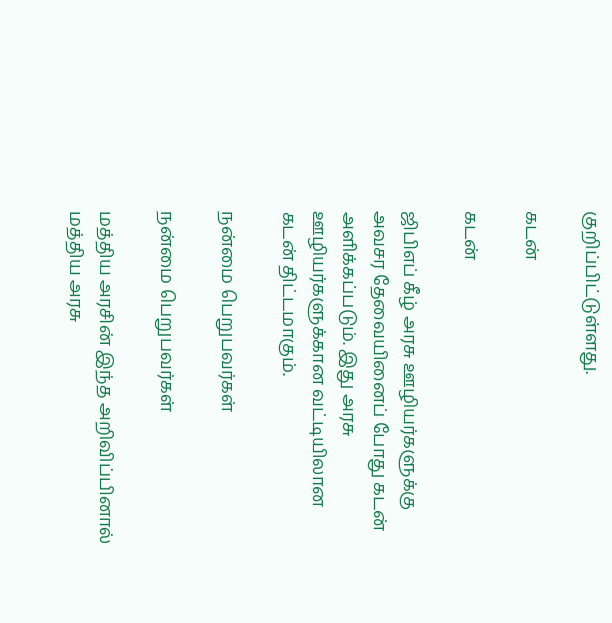குறிப்பிட்டுள்ளது.

கடன்

கடன்

ஜிபிஎப் கீழ் அரசு ஊழியர்களுக்கு அவசர தேவையினைப் போது கடன் அளிக்கப்படும். இது அரசு ஊழியர்களுக்கான வட்டியிலான கடன் திட்டமாகும்.

நன்மை பெறுபவர்கள்

நன்மை பெறுபவர்கள்

மத்திய அரசின் இந்த அறிவிப்பினால் மத்திய அரசு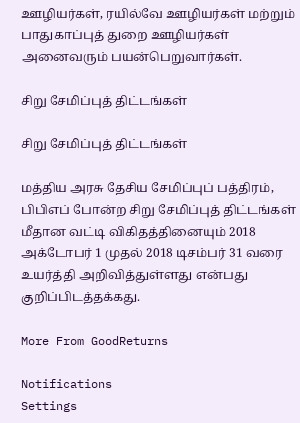ஊழியர்கள், ரயில்வே ஊழியர்கள் மற்றும் பாதுகாப்புத் துறை ஊழியர்கள் அனைவரும் பயன்பெறுவார்கள்.

சிறு சேமிப்புத் திட்டங்கள்

சிறு சேமிப்புத் திட்டங்கள்

மத்திய அரசு தேசிய சேமிப்புப் பத்திரம், பிபிஎப் போன்ற சிறு சேமிப்புத் திட்டங்கள் மீதான வட்டி விகிதத்தினையும் 2018 அக்டோபர் 1 முதல் 2018 டிசம்பர் 31 வரை உயர்த்தி அறிவித்துள்ளது என்பது குறிப்பிடத்தக்கது.

More From GoodReturns

Notifications
Settings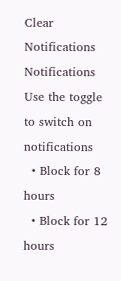Clear Notifications
Notifications
Use the toggle to switch on notifications
  • Block for 8 hours
  • Block for 12 hours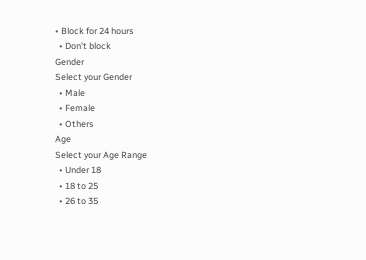• Block for 24 hours
  • Don't block
Gender
Select your Gender
  • Male
  • Female
  • Others
Age
Select your Age Range
  • Under 18
  • 18 to 25
  • 26 to 35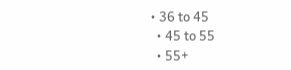• 36 to 45
  • 45 to 55
  • 55+